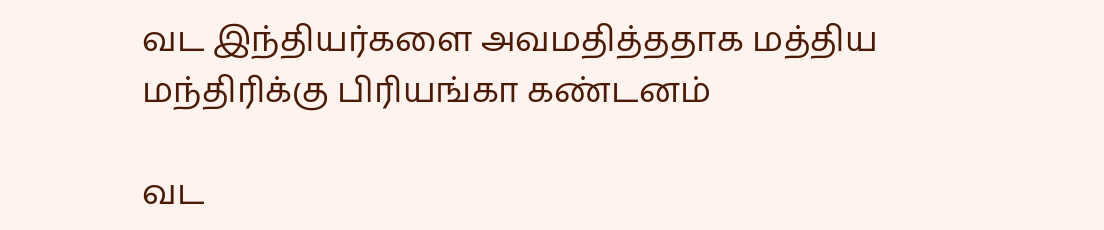வட இந்தியர்களை அவமதித்ததாக மத்திய மந்திரிக்கு பிரியங்கா கண்டனம்

வட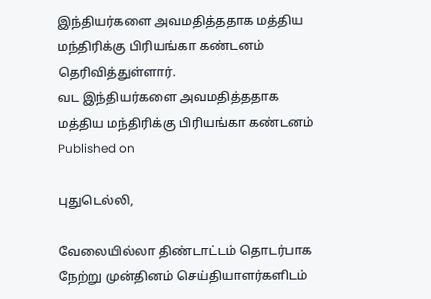இந்தியர்களை அவமதித்ததாக மத்திய மந்திரிக்கு பிரியங்கா கண்டனம் தெரிவித்துள்ளார்.
வட இந்தியர்களை அவமதித்ததாக மத்திய மந்திரிக்கு பிரியங்கா கண்டனம்
Published on

புதுடெல்லி,

வேலையில்லா திண்டாட்டம் தொடர்பாக நேற்று முன்தினம் செய்தியாளர்களிடம்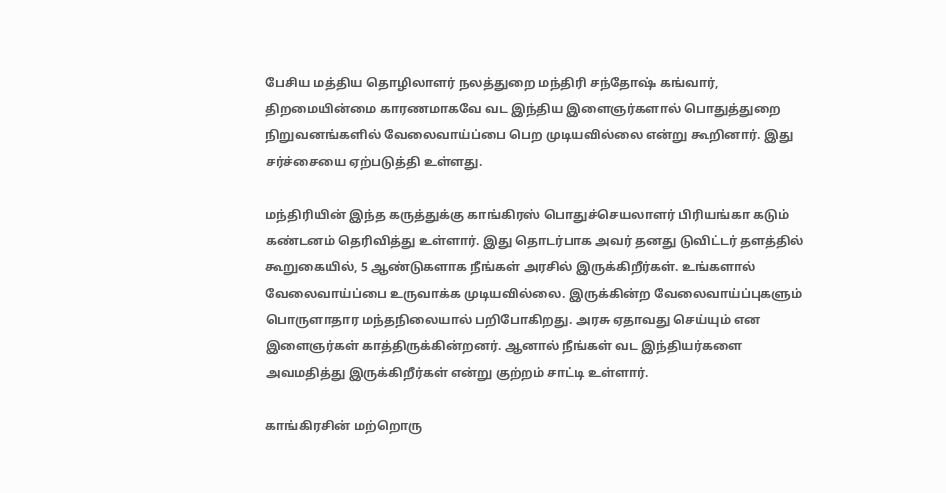பேசிய மத்திய தொழிலாளர் நலத்துறை மந்திரி சந்தோஷ் கங்வார், திறமையின்மை காரணமாகவே வட இந்திய இளைஞர்களால் பொதுத்துறை நிறுவனங்களில் வேலைவாய்ப்பை பெற முடியவில்லை என்று கூறினார். இது சர்ச்சையை ஏற்படுத்தி உள்ளது.

மந்திரியின் இந்த கருத்துக்கு காங்கிரஸ் பொதுச்செயலாளர் பிரியங்கா கடும் கண்டனம் தெரிவித்து உள்ளார். இது தொடர்பாக அவர் தனது டுவிட்டர் தளத்தில் கூறுகையில், 5 ஆண்டுகளாக நீங்கள் அரசில் இருக்கிறீர்கள். உங்களால் வேலைவாய்ப்பை உருவாக்க முடியவில்லை. இருக்கின்ற வேலைவாய்ப்புகளும் பொருளாதார மந்தநிலையால் பறிபோகிறது. அரசு ஏதாவது செய்யும் என இளைஞர்கள் காத்திருக்கின்றனர். ஆனால் நீங்கள் வட இந்தியர்களை அவமதித்து இருக்கிறீர்கள் என்று குற்றம் சாட்டி உள்ளார்.

காங்கிரசின் மற்றொரு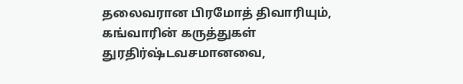தலைவரான பிரமோத் திவாரியும், கங்வாரின் கருத்துகள் துரதிர்ஷ்டவசமானவை,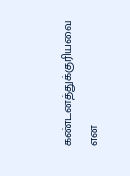கண்டனத்துக்குரியவை என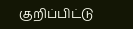குறிப்பிட்டு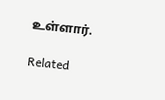உள்ளார்.

Related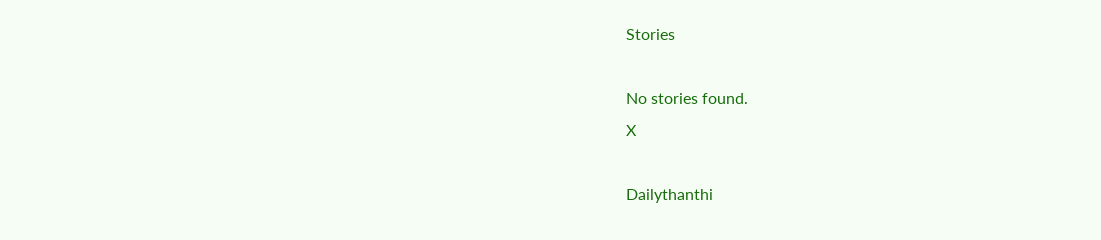Stories

No stories found.
X

Dailythanthi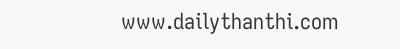www.dailythanthi.com